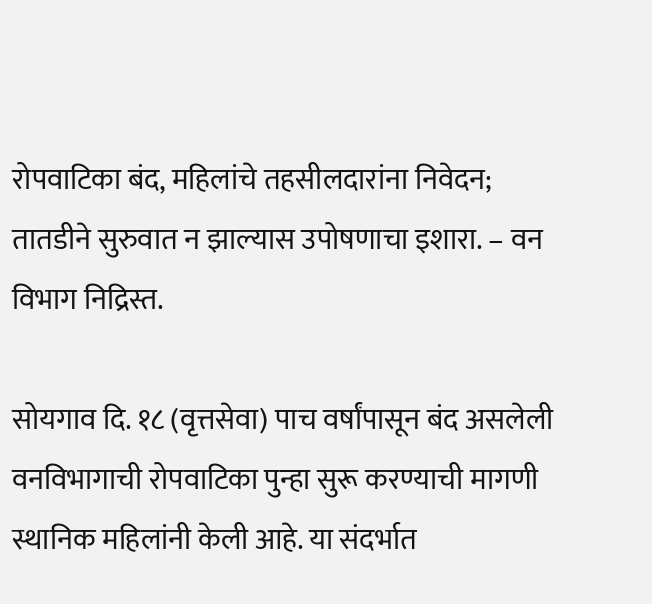रोपवाटिका बंद, महिलांचे तहसीलदारांना निवेदन; तातडीने सुरुवात न झाल्यास उपोषणाचा इशारा. – वन विभाग निद्रिस्त.

सोयगाव दि. १८ (वृत्तसेवा) पाच वर्षांपासून बंद असलेली वनविभागाची रोपवाटिका पुन्हा सुरू करण्याची मागणी स्थानिक महिलांनी केली आहे. या संदर्भात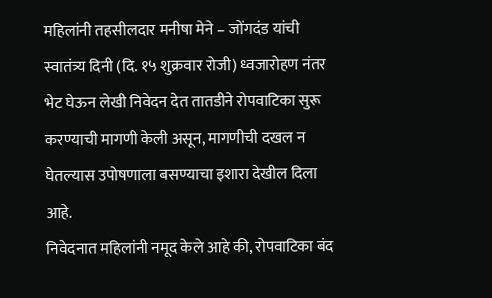महिलांनी तहसीलदार मनीषा मेने – जोंगदंड यांची स्वातंत्र्य दिनी (दि. १५ शुक्रवार रोजी) ध्वजारोहण नंतर भेट घेऊन लेखी निवेदन देत तातडीने रोपवाटिका सुरू करण्याची मागणी केली असून, मागणीची दखल न घेतल्यास उपोषणाला बसण्याचा इशारा देखील दिला आहे.
निवेदनात महिलांनी नमूद केले आहे की, रोपवाटिका बंद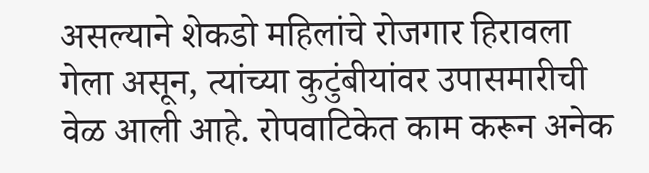असल्याने शेकडो महिलांचे रोजगार हिरावला गेला असून, त्यांच्या कुटुंबीयांवर उपासमारीची वेळ आली आहे. रोपवाटिकेत काम करून अनेक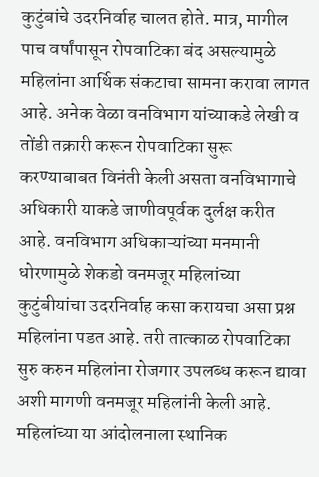कुटुंबांचे उदरनिर्वाह चालत होते. मात्र, मागील पाच वर्षांपासून रोपवाटिका बंद असल्यामुळे महिलांना आर्थिक संकटाचा सामना करावा लागत आहे. अनेक वेळा वनविभाग यांच्याकडे लेखी व तोंडी तक्रारी करून रोपवाटिका सुरू करण्याबाबत विनंती केली असता वनविभागाचे अधिकारी याकडे जाणीवपूर्वक दुर्लक्ष करीत आहे. वनविभाग अधिकाऱ्यांच्या मनमानी धोरणामुळे शेकडो वनमजूर महिलांच्या कुटुंबीयांचा उदरनिर्वाह कसा करायचा असा प्रश्न महिलांना पडत आहे. तरी तात्काळ रोपवाटिका सुरु करुन महिलांना रोजगार उपलब्ध करून द्यावा अशी मागणी वनमजूर महिलांनी केली आहे. महिलांच्या या आंदोलनाला स्थानिक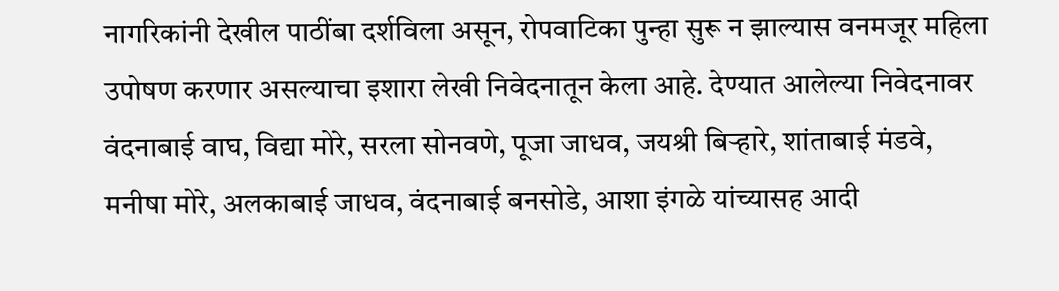नागरिकांनी देखील पाठींबा दर्शविला असून, रोपवाटिका पुन्हा सुरू न झाल्यास वनमजूर महिला उपोषण करणार असल्याचा इशारा लेखी निवेदनातून केला आहे. देण्यात आलेल्या निवेदनावर वंदनाबाई वाघ, विद्या मोरे, सरला सोनवणे, पूजा जाधव, जयश्री बिऱ्हारे, शांताबाई मंडवे, मनीषा मोरे, अलकाबाई जाधव, वंदनाबाई बनसोडे, आशा इंगळे यांच्यासह आदी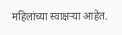महिलांच्या स्वाक्षऱ्या आहेत.